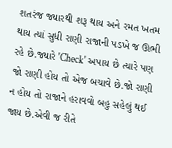શતરંજ જ્યારથી શરૂ થાય અને રમત ખતમ થાય ત્યાં સુધી રાણી રાજાની પડખે જ ઊભી રહે છે.જ્યારે 'Check' અપાય છે ત્યારે પણ જો રાણી હોય તો એજ બચાવે છે.જો રાણી ન હોય તો રાજાને હરાવવો બહુ સહેલું થઈ જાય છે.એવી જ રીતે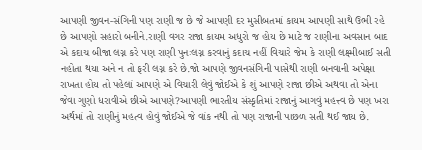આપણી જીવન-સંગિની પણ રાણી જ છે જે આપણી દર મુસીબતમાં કાયમ આપણી સાથે ઉભી રહે છે આપણો સહારો બનીને.રાણી વગર રાજા કાયમ અધુરો જ હોય છે માટે જ રાણીના અવસાન બાદ એ કદાચ બીજા લગ્ન કરે પણ રાણી પુનઃલગ્ન કરવાનું કદાચ નહીં વિચારે જેમ કે રાણી લક્ષ્મીબાઈ સતી નહોતા થયા અને ન તો ફરી લગ્ન કરે છે.જો આપણે જીવનસંગિની પાસેથી રાણી બનવાની અપેક્ષા રાખતા હોય તો પહેલાં આપણે એ વિચારી લેવું જોઈએ કે શું આપણે રાજા છીએ અથવા તો એના જેવા ગુણો ધરાવીએ છીએ આપણે?આપણી ભારતીય સંસ્કૃતિમાં રાજાનું આગવું મહત્ત્વ છે પણ ખરા અર્થમાં તો રાણીનું મહત્વ હોવું જોઈએ જે વાંક નથી તો પણ રાજાની પાછળ સતી થઈ જાય છે.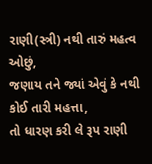રાણી(સ્ત્રી) નથી તારું મહત્વ ઓછું,
જણાય તને જ્યાં એવું કે નથી કોઈ તારી મહત્તા,
તો ધારણ કરી લે રૂપ રાણી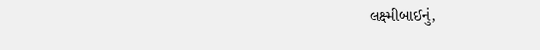લક્ષ્મીબાઈનું,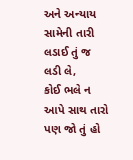અને અન્યાય સામેની તારી લડાઈ તું જ લડી લે,
કોઈ ભલે ન આપે સાથ તારો પણ જો તું હો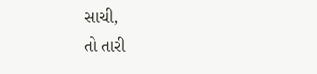સાચી,
તો તારી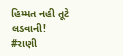હિમ્મત નહી તૂટે લડવાની!
#રાણી